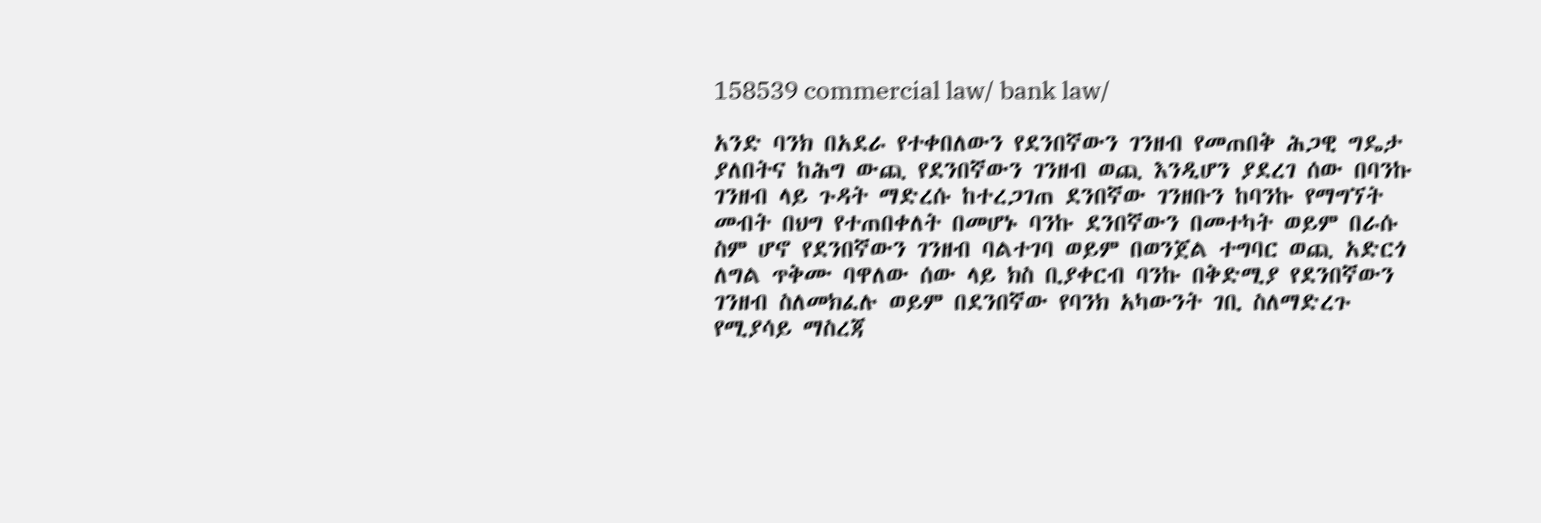158539 commercial law/ bank law/

አንድ ባንክ በአደራ የተቀበለውን የደንበኛውን ገንዘብ የመጠበቅ ሕጋዊ ግዴታ ያለበትና ከሕግ ውጪ የደንበኛውን ገንዘብ ወጪ እንዲሆን ያደረገ ሰው በባንኩ ገንዘብ ላይ ጉዳት ማድረሱ ከተረጋገጠ ደንበኛው ገንዘቡን ከባንኩ የማግኘት መብት በህግ የተጠበቀለት በመሆኑ ባንኩ ደንበኛውን በመተካት ወይም በራሱ ስም ሆኖ የደንበኛውን ገንዘብ ባልተገባ ወይም በወንጀል ተግባር ወጪ አድርጎ ለግል ጥቅሙ ባዋለው ሰው ላይ ክስ ቢያቀርብ ባንኩ በቅድሚያ የደንበኛውን ገንዘብ ስለመክፈሉ ወይም በደንበኛው የባንክ አካውንት ገቢ ስለማድረጉ የሚያሳይ ማስረጃ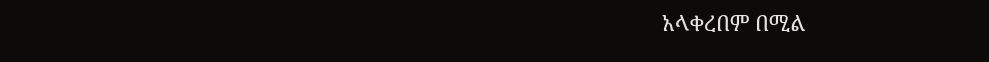አላቀረበም በሚል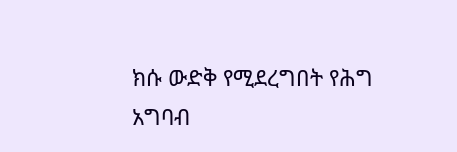ክሱ ውድቅ የሚደረግበት የሕግ አግባብ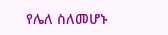የሌለ ስለመሆኑ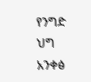የንግድ ህግ አንቀፅ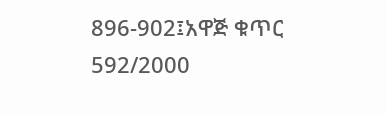896-902፤አዋጅ ቁጥር 592/2000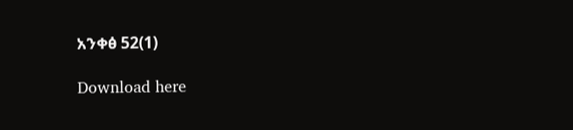አንቀፅ 52(1)

Download here